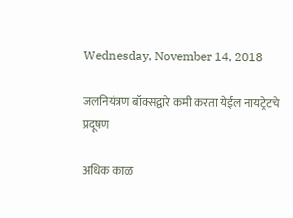Wednesday, November 14, 2018

जलनियंत्रण बॉक्सद्वारे कमी करता येईल नायट्रेटचे प्रदूषण

अधिक काळ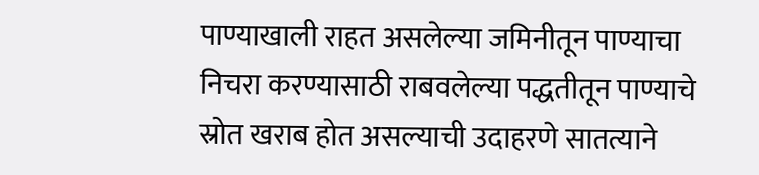पाण्याखाली राहत असलेल्या जमिनीतून पाण्याचा निचरा करण्यासाठी राबवलेल्या पद्धतीतून पाण्याचे स्रोत खराब होत असल्याची उदाहरणे सातत्याने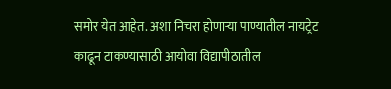समोर येत आहेत. अशा निचरा होणाऱ्या पाण्यातील नायट्रेट काढून टाकण्यासाठी आयोवा विद्यापीठातील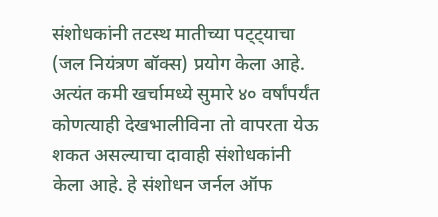संशोधकांनी तटस्थ मातीच्या पट्ट्याचा (जल नियंत्रण बॉक्स) प्रयोग केला आहे. अत्यंत कमी खर्चामध्ये सुमारे ४० वर्षांपर्यंत कोणत्याही देखभालीविना तो वापरता येऊ शकत असल्याचा दावाही संशोधकांनी केला आहे. हे संशोधन जर्नल ऑफ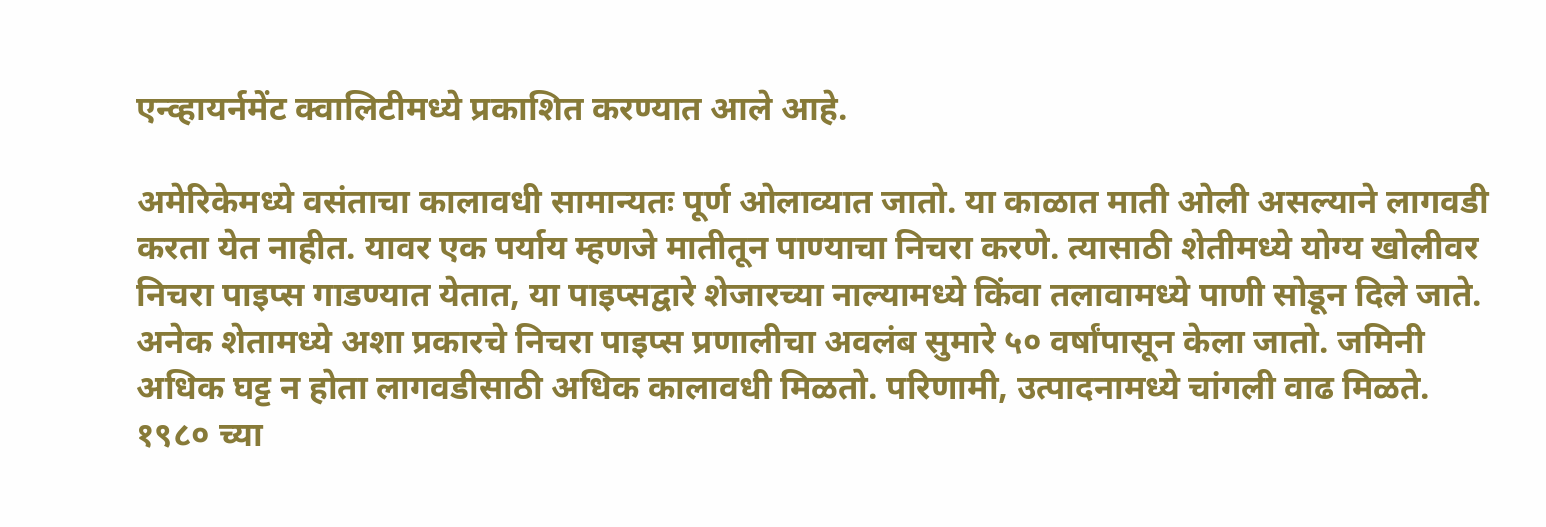एन्व्हायर्नमेंट क्वालिटीमध्ये प्रकाशित करण्यात आले आहे.

अमेरिकेमध्ये वसंताचा कालावधी सामान्यतः पूर्ण ओलाव्यात जातो. या काळात माती ओली असल्याने लागवडी करता येत नाहीत. यावर एक पर्याय म्हणजे मातीतून पाण्याचा निचरा करणे. त्यासाठी शेतीमध्ये योग्य खोलीवर निचरा पाइप्स गाडण्यात येतात, या पाइप्सद्वारे शेजारच्या नाल्यामध्ये किंवा तलावामध्ये पाणी सोडून दिले जाते. अनेक शेतामध्ये अशा प्रकारचे निचरा पाइप्स प्रणालीचा अवलंब सुमारे ५० वर्षांपासून केला जातो. जमिनी अधिक घट्ट न होता लागवडीसाठी अधिक कालावधी मिळतो. परिणामी, उत्पादनामध्ये चांगली वाढ मिळते.
१९८० च्या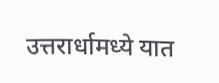उत्तरार्धामध्ये यात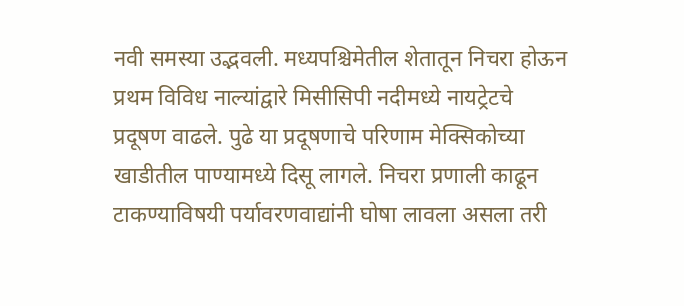नवी समस्या उद्भवली. मध्यपश्चिमेतील शेतातून निचरा होऊन प्रथम विविध नाल्यांद्वारे मिसीसिपी नदीमध्ये नायट्रेटचे प्रदूषण वाढले. पुढे या प्रदूषणाचे परिणाम मेक्सिकोच्या खाडीतील पाण्यामध्ये दिसू लागले. निचरा प्रणाली काढून टाकण्याविषयी पर्यावरणवाद्यांनी घोषा लावला असला तरी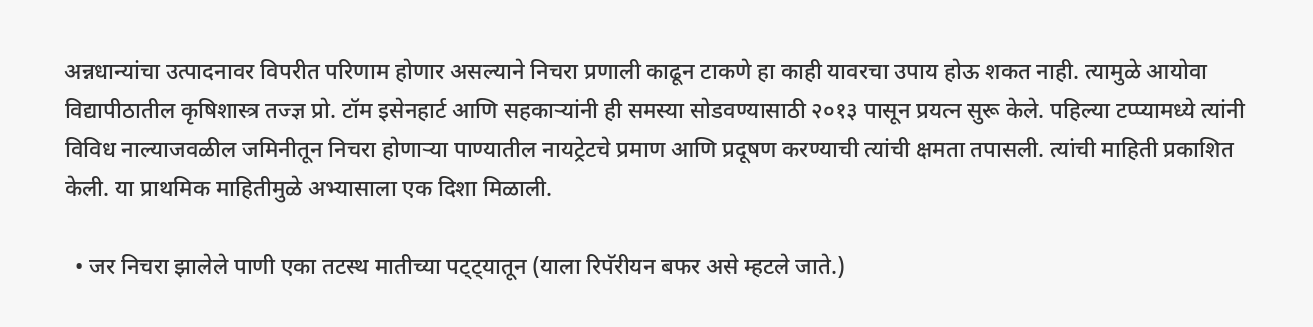अन्नधान्यांचा उत्पादनावर विपरीत परिणाम होणार असल्याने निचरा प्रणाली काढून टाकणे हा काही यावरचा उपाय होऊ शकत नाही. त्यामुळे आयोवा विद्यापीठातील कृषिशास्त्र तज्ज्ञ प्रो. टॉम इसेनहार्ट आणि सहकाऱ्यांनी ही समस्या सोडवण्यासाठी २०१३ पासून प्रयत्न सुरू केले. पहिल्या टप्प्यामध्ये त्यांनी विविध नाल्याजवळील जमिनीतून निचरा होणाऱ्या पाण्यातील नायट्रेटचे प्रमाण आणि प्रदूषण करण्याची त्यांची क्षमता तपासली. त्यांची माहिती प्रकाशित केली. या प्राथमिक माहितीमुळे अभ्यासाला एक दिशा मिळाली.

  • जर निचरा झालेले पाणी एका तटस्थ मातीच्या पट्ट्यातून (याला रिपॅरीयन बफर असे म्हटले जाते.)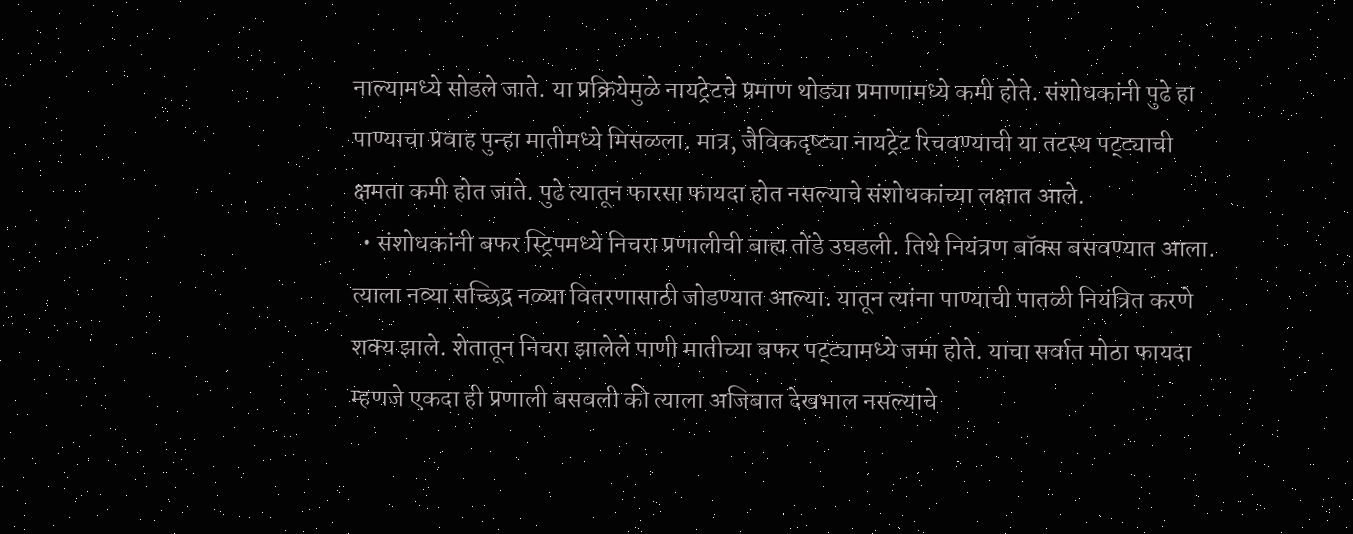नाल्यामध्ये सोडले जाते. या प्रक्रियेमुळे नायट्रेटचे प्रमाण थोड्या प्रमाणामध्ये कमी होते. संशोधकांनी पुढे हा पाण्याचा प्रवाह पुन्हा मातीमध्ये मिसळला. मात्र, जैविकदृष्ट्या नायट्रेट रिचवण्याची या तटस्थ पट्ट्याची क्षमता कमी होत जाते. पुढे त्यातून फारसा फायदा होत नसल्याचे संशोधकांच्या लक्षात आले.
  • संशोधकांनी बफर स्ट्रिपमध्ये निचरा प्रणालीची बाह्य तोंडे उघडली. तिथे नियंत्रण बॉक्स बसवण्यात आला. त्याला नव्या सच्छिद्र नळ्या वितरणासाठी जोडण्यात आल्या. यातून त्यांना पाण्याची पातळी नियंत्रित करणे शक्य झाले. शेतातून निचरा झालेले पाणी मातीच्या बफर पट्ट्यामध्ये जमा होते. याचा सर्वात मोठा फायदा म्हणजे एकदा ही प्रणाली बसवली की त्याला अजिबात देखभाल नसल्याचे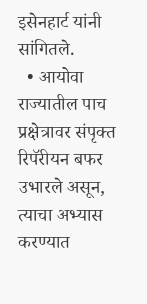इसेनहार्ट यांनी सांगितले.
  • आयोवा राज्यातील पाच प्रक्षेत्रावर संपृक्त रिपॅरीयन बफर उभारले असून, त्याचा अभ्यास करण्यात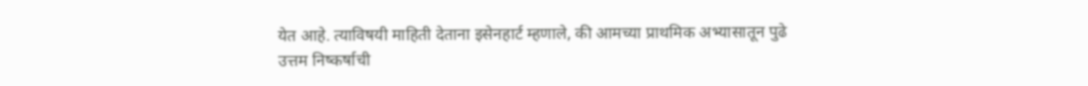येत आहे. त्याविषयी माहिती देताना इसेनहार्ट म्हणाले, की आमच्या प्राथमिक अभ्यासातून पुढे उत्तम निष्कर्षाची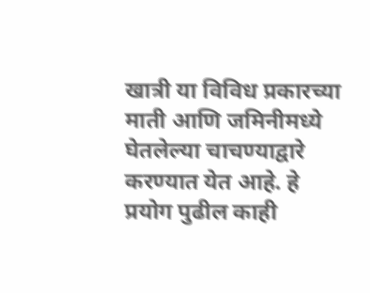खात्री या विविध प्रकारच्या माती आणि जमिनीमध्ये घेतलेल्या चाचण्याद्वारे करण्यात येत आहे. हे प्रयोग पुढील काही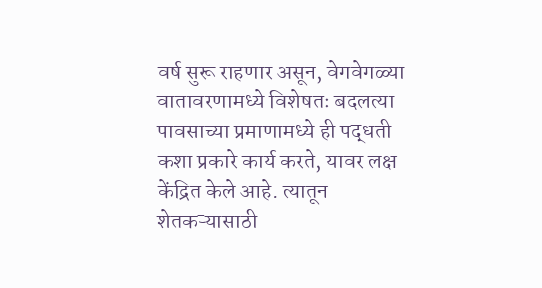वर्ष सुरू राहणार असून, वेगवेगळ्या वातावरणामध्ये विशेषतः बदलत्या पावसाच्या प्रमाणामध्ये ही पद्धती कशा प्रकारे कार्य करते, यावर लक्ष केंद्रित केले आहे. त्यातून शेतकऱ्यासाठी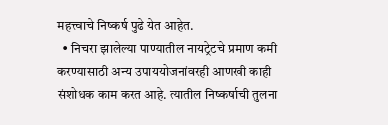महत्त्वाचे निष्कर्ष पुढे येत आहेत.
  • निचरा झालेल्या पाण्यातील नायट्रेटचे प्रमाण कमी करण्यासाठी अन्य उपाययोजनांवरही आणखी काही संशोधक काम करत आहे. त्यातील निष्कर्षाची तुलना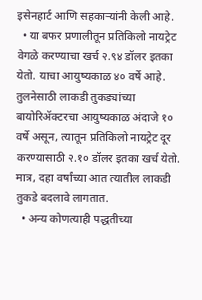इसेनहार्ट आणि सहकाऱ्यांनी केली आहे.
  • या बफर प्रणालीतून प्रतिकिलो नायट्रेट वेगळे करण्याचा खर्च २.९४ डॉलर इतका येतो. याचा आयुष्यकाळ ४० वर्षे आहे. तुलनेसाठी लाकडी तुकड्यांच्या बायोरिॲक्टरचा आयुष्यकाळ अंदाजे १० वर्षे असून, त्यातून प्रतिकिलो नायट्रेट दूर करण्यासाठी २.१० डॉलर इतका खर्च येतो. मात्र, दहा वर्षांच्या आत त्यातील लाकडी तुकडे बदलावे लागतात.
  • अन्य कोणत्याही पद्धतीच्या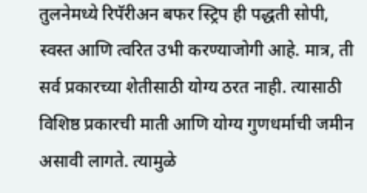तुलनेमध्ये रिपॅरीअन बफर स्ट्रिप ही पद्धती सोपी, स्वस्त आणि त्वरित उभी करण्याजोगी आहे. मात्र, ती सर्व प्रकारच्या शेतीसाठी योग्य ठरत नाही. त्यासाठी विशिष्ठ प्रकारची माती आणि योग्य गुणधर्माची जमीन असावी लागते. त्यामुळे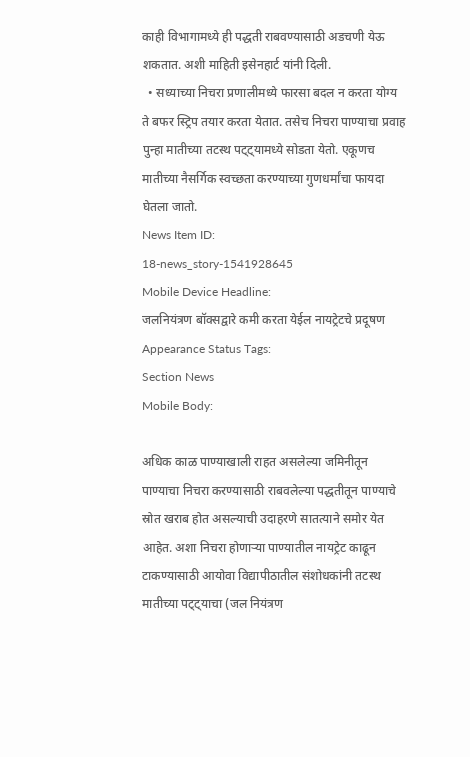काही विभागामध्ये ही पद्धती राबवण्यासाठी अडचणी येऊ शकतात. अशी माहिती इसेनहार्ट यांनी दिली.
  • सध्याच्या निचरा प्रणालीमध्ये फारसा बदल न करता योग्य ते बफर स्ट्रिप तयार करता येतात. तसेच निचरा पाण्याचा प्रवाह पुन्हा मातीच्या तटस्थ पट्ट्यामध्ये सोडता येतो. एकूणच मातीच्या नैसर्गिक स्वच्छता करण्याच्या गुणधर्मांचा फायदा घेतला जातो.
News Item ID:
18-news_story-1541928645
Mobile Device Headline:
जलनियंत्रण बॉक्सद्वारे कमी करता येईल नायट्रेटचे प्रदूषण
Appearance Status Tags:
Section News
Mobile Body:

अधिक काळ पाण्याखाली राहत असलेल्या जमिनीतून पाण्याचा निचरा करण्यासाठी राबवलेल्या पद्धतीतून पाण्याचे स्रोत खराब होत असल्याची उदाहरणे सातत्याने समोर येत आहेत. अशा निचरा होणाऱ्या पाण्यातील नायट्रेट काढून टाकण्यासाठी आयोवा विद्यापीठातील संशोधकांनी तटस्थ मातीच्या पट्ट्याचा (जल नियंत्रण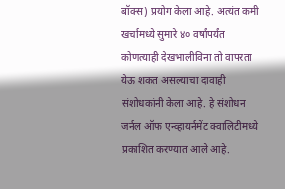बॉक्स) प्रयोग केला आहे. अत्यंत कमी खर्चामध्ये सुमारे ४० वर्षांपर्यंत कोणत्याही देखभालीविना तो वापरता येऊ शकत असल्याचा दावाही संशोधकांनी केला आहे. हे संशोधन जर्नल ऑफ एन्व्हायर्नमेंट क्वालिटीमध्ये प्रकाशित करण्यात आले आहे.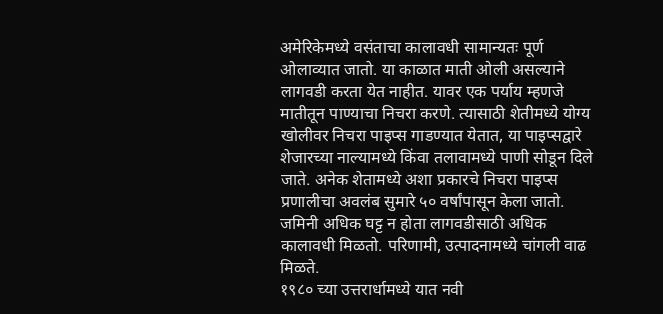अमेरिकेमध्ये वसंताचा कालावधी सामान्यतः पूर्ण ओलाव्यात जातो. या काळात माती ओली असल्याने लागवडी करता येत नाहीत. यावर एक पर्याय म्हणजे मातीतून पाण्याचा निचरा करणे. त्यासाठी शेतीमध्ये योग्य खोलीवर निचरा पाइप्स गाडण्यात येतात, या पाइप्सद्वारे शेजारच्या नाल्यामध्ये किंवा तलावामध्ये पाणी सोडून दिले जाते. अनेक शेतामध्ये अशा प्रकारचे निचरा पाइप्स प्रणालीचा अवलंब सुमारे ५० वर्षांपासून केला जातो. जमिनी अधिक घट्ट न होता लागवडीसाठी अधिक कालावधी मिळतो. परिणामी, उत्पादनामध्ये चांगली वाढ मिळते.
१९८० च्या उत्तरार्धामध्ये यात नवी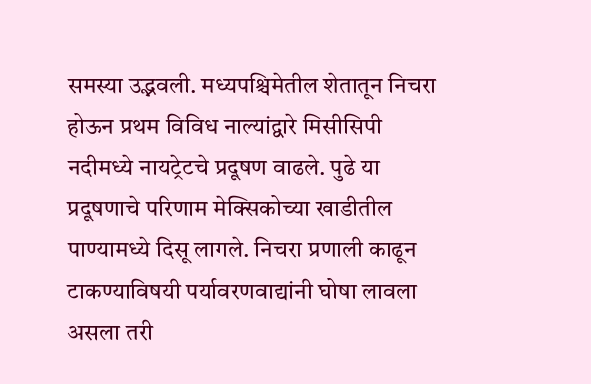समस्या उद्भवली. मध्यपश्चिमेतील शेतातून निचरा होऊन प्रथम विविध नाल्यांद्वारे मिसीसिपी नदीमध्ये नायट्रेटचे प्रदूषण वाढले. पुढे या प्रदूषणाचे परिणाम मेक्सिकोच्या खाडीतील पाण्यामध्ये दिसू लागले. निचरा प्रणाली काढून टाकण्याविषयी पर्यावरणवाद्यांनी घोषा लावला असला तरी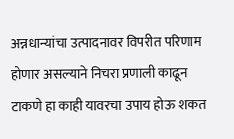अन्नधान्यांचा उत्पादनावर विपरीत परिणाम होणार असल्याने निचरा प्रणाली काढून टाकणे हा काही यावरचा उपाय होऊ शकत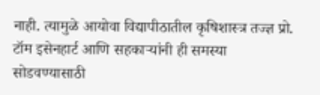नाही. त्यामुळे आयोवा विद्यापीठातील कृषिशास्त्र तज्ज्ञ प्रो. टॉम इसेनहार्ट आणि सहकाऱ्यांनी ही समस्या सोडवण्यासाठी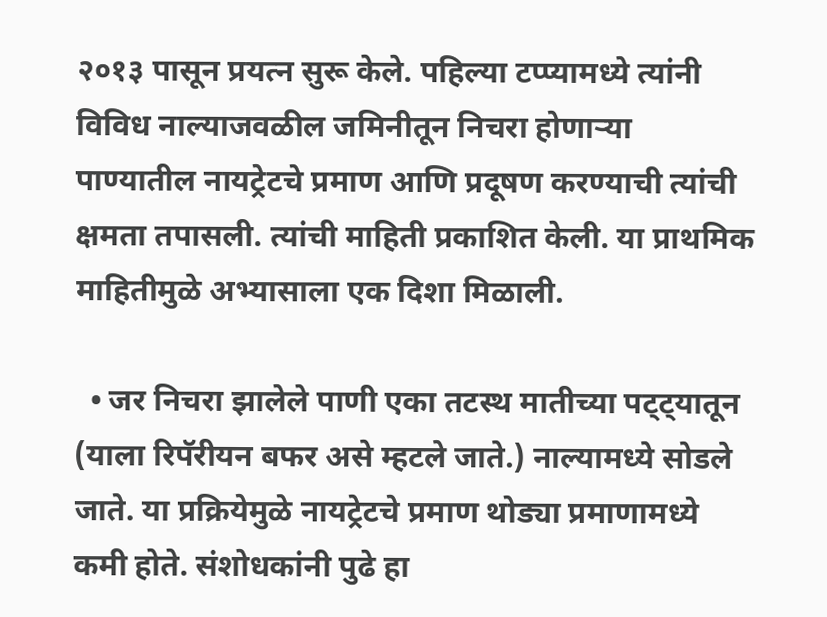२०१३ पासून प्रयत्न सुरू केले. पहिल्या टप्प्यामध्ये त्यांनी विविध नाल्याजवळील जमिनीतून निचरा होणाऱ्या पाण्यातील नायट्रेटचे प्रमाण आणि प्रदूषण करण्याची त्यांची क्षमता तपासली. त्यांची माहिती प्रकाशित केली. या प्राथमिक माहितीमुळे अभ्यासाला एक दिशा मिळाली.

  • जर निचरा झालेले पाणी एका तटस्थ मातीच्या पट्ट्यातून (याला रिपॅरीयन बफर असे म्हटले जाते.) नाल्यामध्ये सोडले जाते. या प्रक्रियेमुळे नायट्रेटचे प्रमाण थोड्या प्रमाणामध्ये कमी होते. संशोधकांनी पुढे हा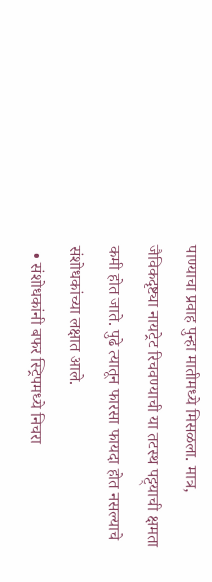पाण्याचा प्रवाह पुन्हा मातीमध्ये मिसळला. मात्र, जैविकदृष्ट्या नायट्रेट रिचवण्याची या तटस्थ पट्ट्याची क्षमता कमी होत जाते. पुढे त्यातून फारसा फायदा होत नसल्याचे संशोधकांच्या लक्षात आले.
  • संशोधकांनी बफर स्ट्रिपमध्ये निचरा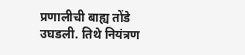प्रणालीची बाह्य तोंडे उघडली. तिथे नियंत्रण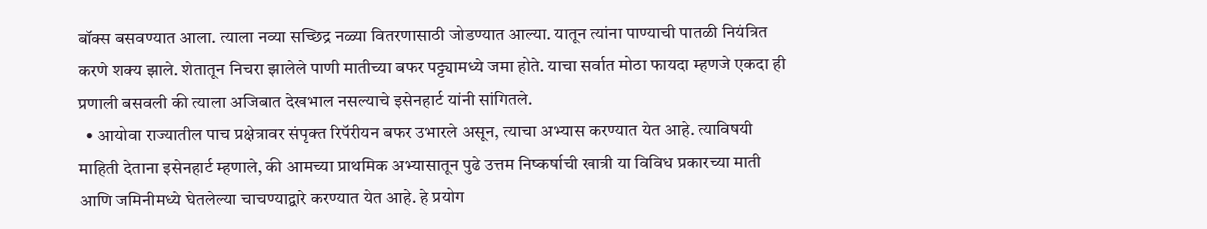बॉक्स बसवण्यात आला. त्याला नव्या सच्छिद्र नळ्या वितरणासाठी जोडण्यात आल्या. यातून त्यांना पाण्याची पातळी नियंत्रित करणे शक्य झाले. शेतातून निचरा झालेले पाणी मातीच्या बफर पट्ट्यामध्ये जमा होते. याचा सर्वात मोठा फायदा म्हणजे एकदा ही प्रणाली बसवली की त्याला अजिबात देखभाल नसल्याचे इसेनहार्ट यांनी सांगितले.
  • आयोवा राज्यातील पाच प्रक्षेत्रावर संपृक्त रिपॅरीयन बफर उभारले असून, त्याचा अभ्यास करण्यात येत आहे. त्याविषयी माहिती देताना इसेनहार्ट म्हणाले, की आमच्या प्राथमिक अभ्यासातून पुढे उत्तम निष्कर्षाची खात्री या विविध प्रकारच्या माती आणि जमिनीमध्ये घेतलेल्या चाचण्याद्वारे करण्यात येत आहे. हे प्रयोग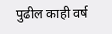पुढील काही वर्ष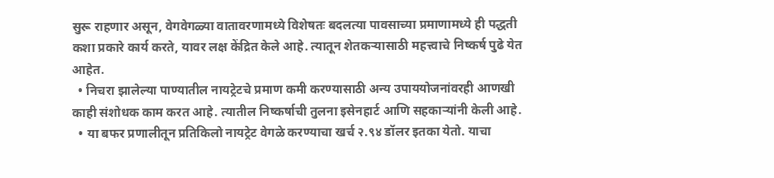सुरू राहणार असून, वेगवेगळ्या वातावरणामध्ये विशेषतः बदलत्या पावसाच्या प्रमाणामध्ये ही पद्धती कशा प्रकारे कार्य करते, यावर लक्ष केंद्रित केले आहे. त्यातून शेतकऱ्यासाठी महत्त्वाचे निष्कर्ष पुढे येत आहेत.
  • निचरा झालेल्या पाण्यातील नायट्रेटचे प्रमाण कमी करण्यासाठी अन्य उपाययोजनांवरही आणखी काही संशोधक काम करत आहे. त्यातील निष्कर्षाची तुलना इसेनहार्ट आणि सहकाऱ्यांनी केली आहे.
  • या बफर प्रणालीतून प्रतिकिलो नायट्रेट वेगळे करण्याचा खर्च २.९४ डॉलर इतका येतो. याचा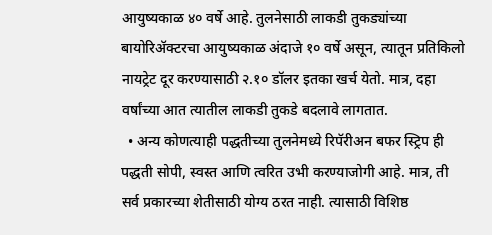आयुष्यकाळ ४० वर्षे आहे. तुलनेसाठी लाकडी तुकड्यांच्या बायोरिॲक्टरचा आयुष्यकाळ अंदाजे १० वर्षे असून, त्यातून प्रतिकिलो नायट्रेट दूर करण्यासाठी २.१० डॉलर इतका खर्च येतो. मात्र, दहा वर्षांच्या आत त्यातील लाकडी तुकडे बदलावे लागतात.
  • अन्य कोणत्याही पद्धतीच्या तुलनेमध्ये रिपॅरीअन बफर स्ट्रिप ही पद्धती सोपी, स्वस्त आणि त्वरित उभी करण्याजोगी आहे. मात्र, ती सर्व प्रकारच्या शेतीसाठी योग्य ठरत नाही. त्यासाठी विशिष्ठ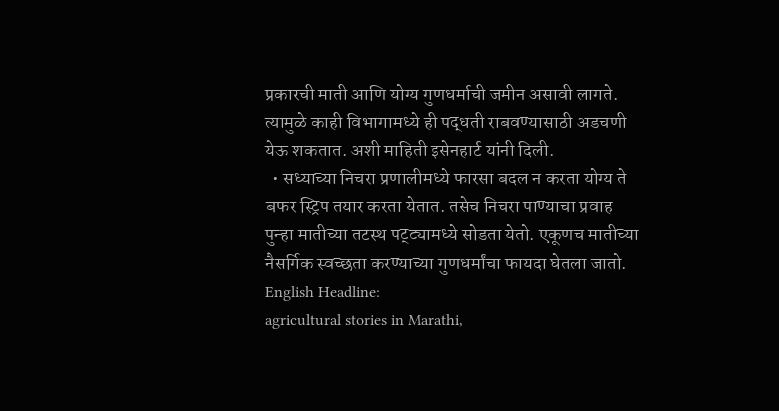प्रकारची माती आणि योग्य गुणधर्माची जमीन असावी लागते. त्यामुळे काही विभागामध्ये ही पद्धती राबवण्यासाठी अडचणी येऊ शकतात. अशी माहिती इसेनहार्ट यांनी दिली.
  • सध्याच्या निचरा प्रणालीमध्ये फारसा बदल न करता योग्य ते बफर स्ट्रिप तयार करता येतात. तसेच निचरा पाण्याचा प्रवाह पुन्हा मातीच्या तटस्थ पट्ट्यामध्ये सोडता येतो. एकूणच मातीच्या नैसर्गिक स्वच्छता करण्याच्या गुणधर्मांचा फायदा घेतला जातो.
English Headline:
agricultural stories in Marathi,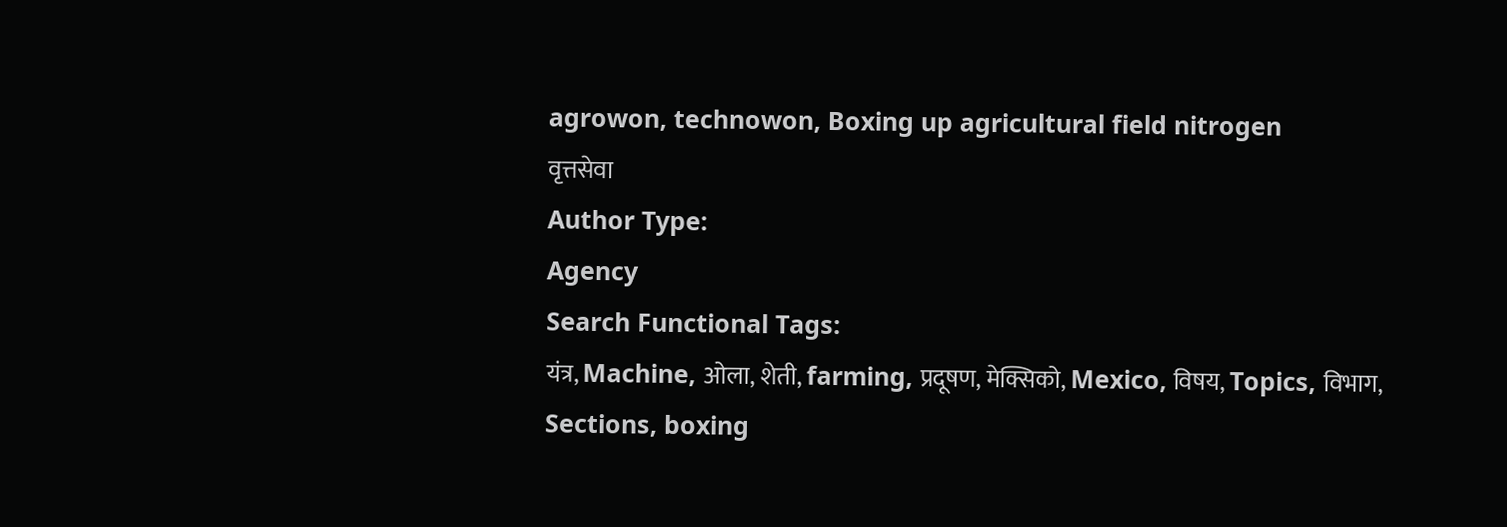agrowon, technowon, Boxing up agricultural field nitrogen
वृत्तसेवा
Author Type:
Agency
Search Functional Tags:
यंत्र, Machine, ओला, शेती, farming, प्रदूषण, मेक्सिको, Mexico, विषय, Topics, विभाग, Sections, boxing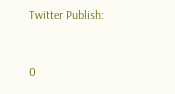Twitter Publish:


0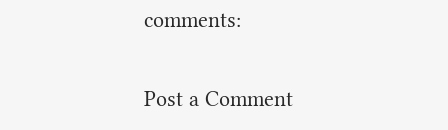comments:

Post a Comment